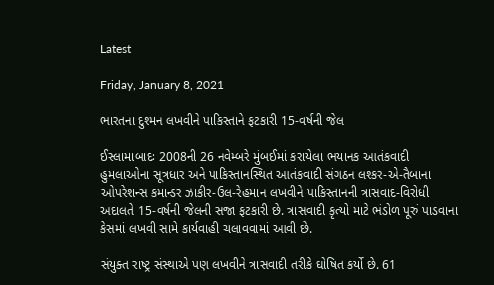Latest

Friday, January 8, 2021

ભારતના દુશ્મન લખવીને પાકિસ્તાને ફટકારી 15-વર્ષની જેલ

ઈસ્લામાબાદઃ 2008ની 26 નવેમ્બરે મુંબઈમાં કરાયેલા ભયાનક આતંકવાદી હુમલાઓના સૂત્રધાર અને પાકિસ્તાનસ્થિત આતંકવાદી સંગઠન લશ્કર-એ-તૈબાના ઓપરેશન્સ કમાન્ડર ઝાકીર-ઉલ-રેહમાન લખવીને પાકિસ્તાનની ત્રાસવાદ-વિરોધી અદાલતે 15-વર્ષની જેલની સજા ફટકારી છે. ત્રાસવાદી કૃત્યો માટે ભંડોળ પૂરું પાડવાના કેસમાં લખવી સામે કાર્યવાહી ચલાવવામાં આવી છે.

સંયુક્ત રાષ્ટ્ર સંસ્થાએ પણ લખવીને ત્રાસવાદી તરીકે ઘોષિત કર્યો છે. 61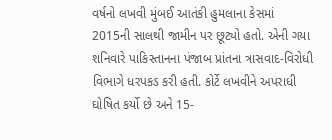વર્ષનો લખવી મુંબઈ આતંકી હુમલાના કેસમાં 2015ની સાલથી જામીન પર છૂટ્યો હતો. એની ગયા શનિવારે પાકિસ્તાનના પંજાબ પ્રાંતના ત્રાસવાદ-વિરોધી વિભાગે ધરપકડ કરી હતી. કોર્ટે લખવીને અપરાધી ઘોષિત કર્યો છે અને 15-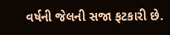વર્ષની જેલની સજા ફટકારી છે.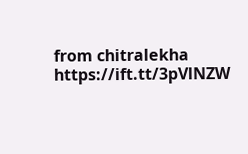from chitralekha https://ift.tt/3pVlNZW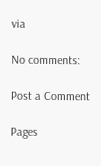via

No comments:

Post a Comment

Pages